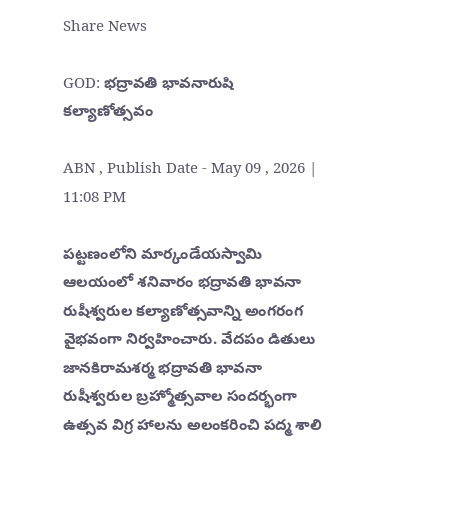Share News

GOD: భద్రావతి భావనారుషి కల్యాణోత్సవం

ABN , Publish Date - May 09 , 2026 | 11:08 PM

పట్టణంలోని మార్కండేయస్వామి ఆలయంలో శనివారం భద్రావతి భావనా రుషీశ్వరుల కల్యాణోత్సవాన్ని అంగరంగ వైభవంగా నిర్వహించారు. వేదపం డితులు జానకిరామశర్మ భద్రావతి భావనా రుషీశ్వరుల బ్రహ్మోత్సవాల సందర్భంగా ఉత్సవ విగ్ర హాలను అలంకరించి పద్మ శాలి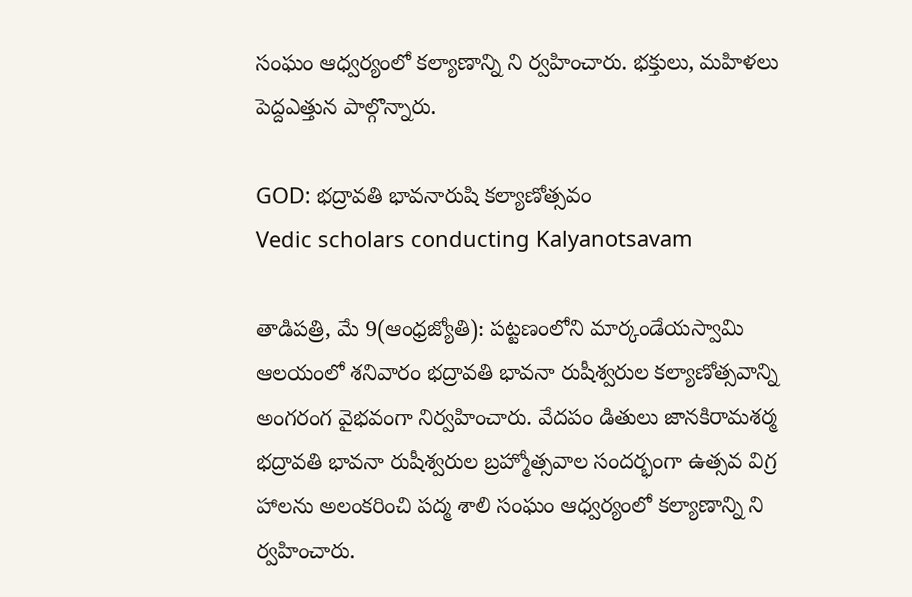సంఘం ఆధ్వర్యంలో కల్యాణాన్ని ని ర్వహించారు. భక్తులు, మహిళలు పెద్దఎత్తున పాల్గొన్నారు.

GOD: భద్రావతి భావనారుషి కల్యాణోత్సవం
Vedic scholars conducting Kalyanotsavam

తాడిపత్రి, మే 9(ఆంధ్రజ్యోతి): పట్టణంలోని మార్కండేయస్వామి ఆలయంలో శనివారం భద్రావతి భావనా రుషీశ్వరుల కల్యాణోత్సవాన్ని అంగరంగ వైభవంగా నిర్వహించారు. వేదపం డితులు జానకిరామశర్మ భద్రావతి భావనా రుషీశ్వరుల బ్రహ్మోత్సవాల సందర్భంగా ఉత్సవ విగ్ర హాలను అలంకరించి పద్మ శాలి సంఘం ఆధ్వర్యంలో కల్యాణాన్ని ని ర్వహించారు.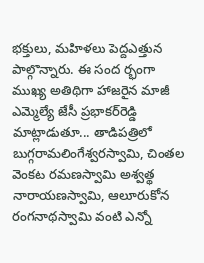భక్తులు, మహిళలు పెద్దఎత్తున పాల్గొన్నారు. ఈ సంద ర్భంగా ముఖ్య అతిథిగా హాజరైన మాజీ ఎమ్మెల్యే జేసీ ప్రభాకర్‌రెడ్డి మాట్లాడుతూ... తాడిపత్రిలో బుగ్గరామలింగేశ్వరస్వామి, చింతల వెంకట రమణస్వామి అశ్వత్థ నారాయణస్వామి, ఆలూరుకోన రంగనాథస్వామి వంటి ఎన్నో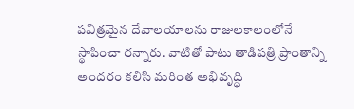పవిత్రమైన దేవాలయాలను రాజులకాలంలోనే స్థాపించా రన్నారు. వాటితో పాటు తాడిపత్రి ప్రాంతాన్ని అందరం కలిసి మరింత అభివృద్ధి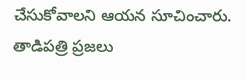చేసుకోవాలని ఆయన సూచించారు. తాడిపత్రి ప్రజలు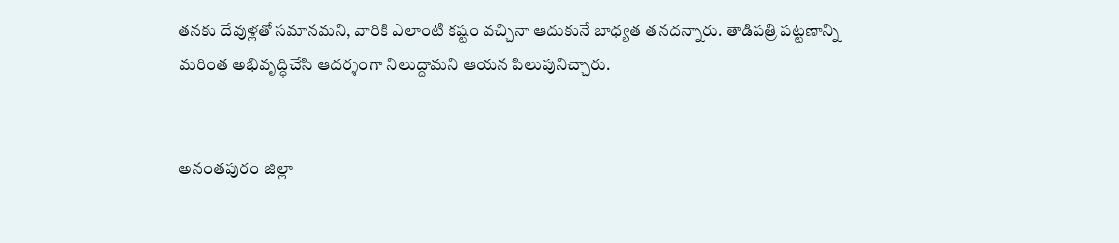తనకు దేవుళ్లతో సమానమని, వారికి ఎలాంటి కష్టం వచ్చినా ఆదుకునే బాధ్యత తనదన్నారు. తాడిపత్రి పట్టణాన్ని మరింత అభివృద్ధిచేసి ఆదర్శంగా నిలుద్దామని ఆయన పిలుపునిచ్చారు.


అనంతపురం జిల్లా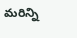మరిన్ని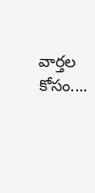వార్తల కోసం....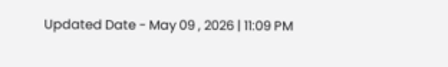Updated Date - May 09 , 2026 | 11:09 PM